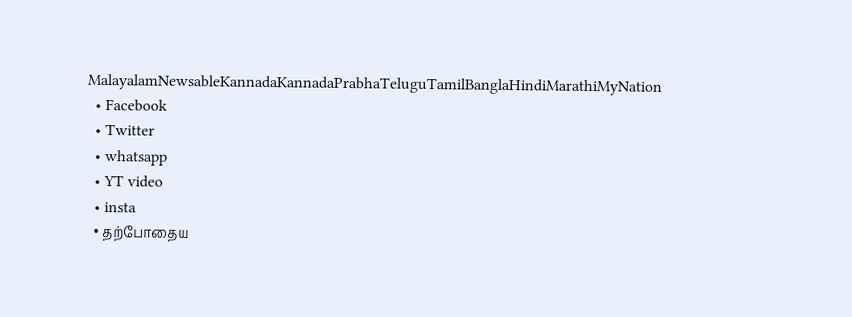MalayalamNewsableKannadaKannadaPrabhaTeluguTamilBanglaHindiMarathiMyNation
  • Facebook
  • Twitter
  • whatsapp
  • YT video
  • insta
  • தற்போதைய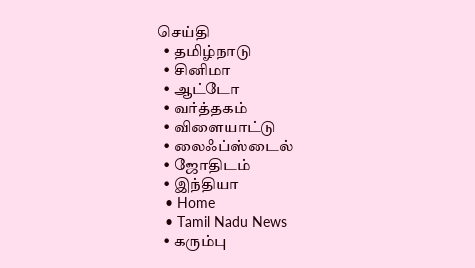செய்தி
  • தமிழ்நாடு
  • சினிமா
  • ஆட்டோ
  • வர்த்தகம்
  • விளையாட்டு
  • லைஃப்ஸ்டைல்
  • ஜோதிடம்
  • இந்தியா
  • Home
  • Tamil Nadu News
  • கரும்பு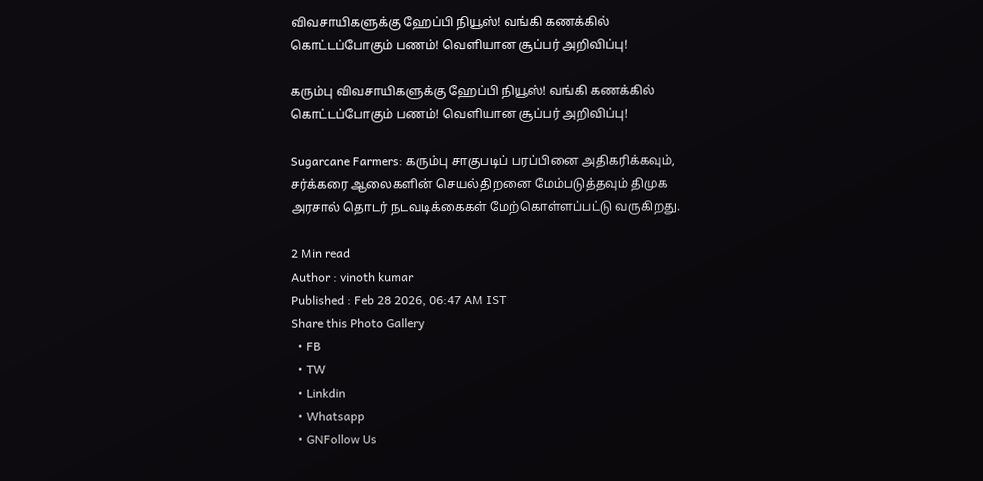விவசாயிகளுக்கு ஹேப்பி நியூஸ்! வங்கி கணக்கில் கொட்டப்போகும் பணம்! வெளியான சூப்பர் அறிவிப்பு!

கரும்பு விவசாயிகளுக்கு ஹேப்பி நியூஸ்! வங்கி கணக்கில் கொட்டப்போகும் பணம்! வெளியான சூப்பர் அறிவிப்பு!

Sugarcane Farmers: கரும்பு சாகுபடிப் பரப்பினை அதிகரிக்கவும், சர்க்கரை ஆலைகளின் செயல்திறனை மேம்படுத்தவும் திமுக அரசால் தொடர் நடவடிக்கைகள் மேற்கொள்ளப்பட்டு வருகிறது.

2 Min read
Author : vinoth kumar
Published : Feb 28 2026, 06:47 AM IST
Share this Photo Gallery
  • FB
  • TW
  • Linkdin
  • Whatsapp
  • GNFollow Us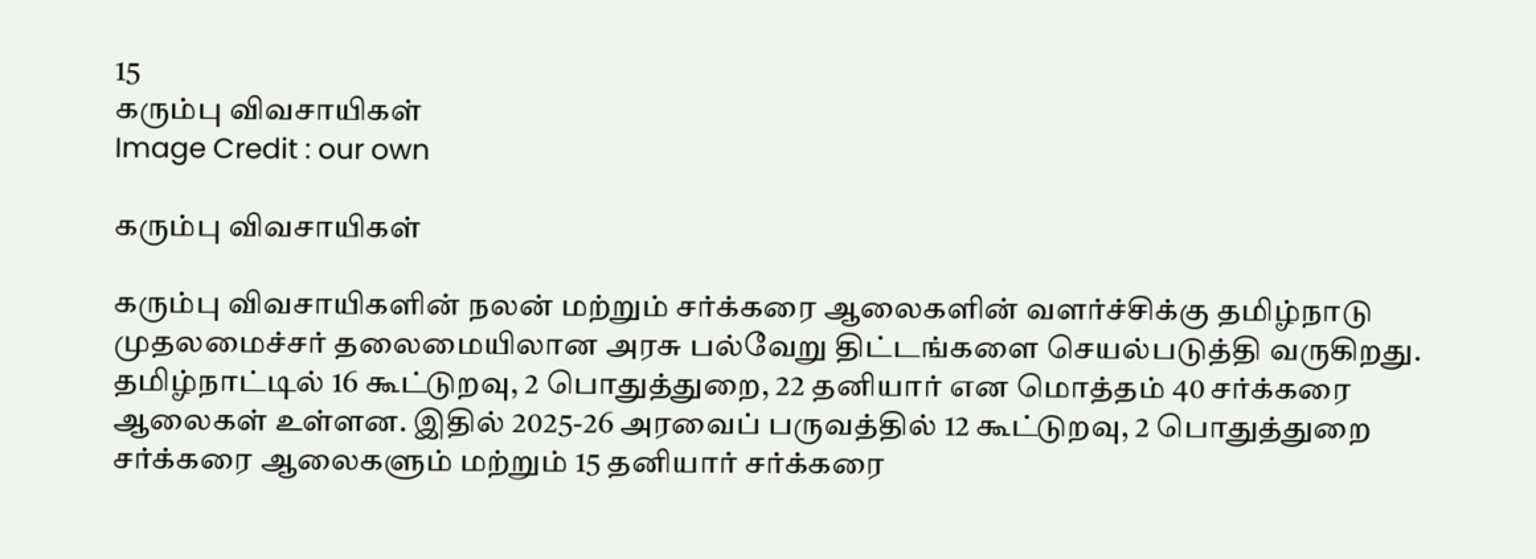15
கரும்பு விவசாயிகள்
Image Credit : our own

கரும்பு விவசாயிகள்

கரும்பு விவசாயிகளின் நலன் மற்றும் சர்க்கரை ஆலைகளின் வளர்ச்சிக்கு தமிழ்நாடு முதலமைச்சர் தலைமையிலான அரசு பல்வேறு திட்டங்களை செயல்படுத்தி வருகிறது. தமிழ்நாட்டில் 16 கூட்டுறவு, 2 பொதுத்துறை, 22 தனியார் என மொத்தம் 40 சர்க்கரை ஆலைகள் உள்ளன. இதில் 2025-26 அரவைப் பருவத்தில் 12 கூட்டுறவு, 2 பொதுத்துறை சர்க்கரை ஆலைகளும் மற்றும் 15 தனியார் சர்க்கரை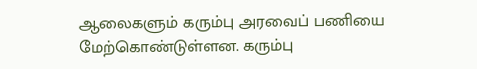ஆலைகளும் கரும்பு அரவைப் பணியை மேற்கொண்டுள்ளன. கரும்பு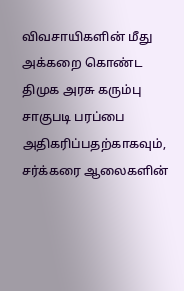விவசாயிகளின் மீது அக்கறை கொண்ட திமுக அரசு கரும்பு சாகுபடி பரப்பை அதிகரிப்பதற்காகவும், சர்க்கரை ஆலைகளின்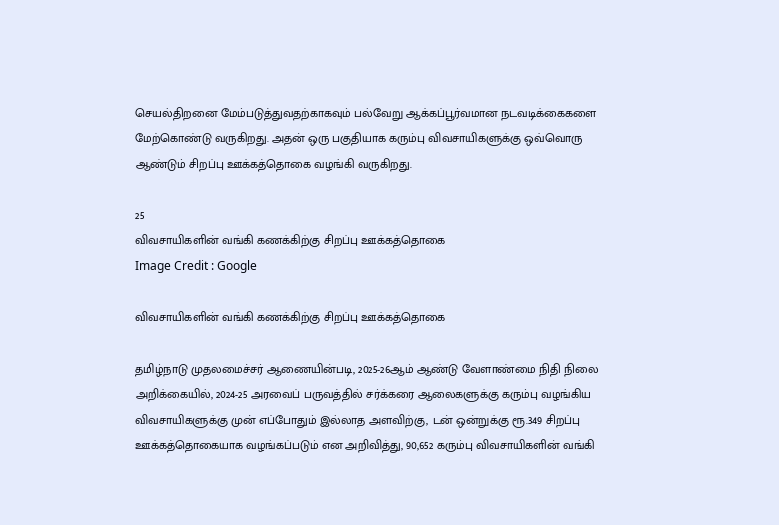செயல்திறனை மேம்படுத்துவதற்காகவும் பல்வேறு ஆக்கப்பூர்வமான நடவடிக்கைகளை மேற்கொண்டு வருகிறது. அதன் ஒரு பகுதியாக கரும்பு விவசாயிகளுக்கு ஒவ்வொரு ஆண்டும் சிறப்பு ஊக்கத்தொகை வழங்கி வருகிறது.

25
விவசாயிகளின் வங்கி கணக்கிற்கு சிறப்பு ஊக்கத்தொகை
Image Credit : Google

விவசாயிகளின் வங்கி கணக்கிற்கு சிறப்பு ஊக்கத்தொகை

தமிழ்நாடு முதலமைச்சர் ஆணையின்படி, 2025-26ஆம் ஆண்டு வேளாண்மை நிதி நிலை அறிக்கையில், 2024-25 அரவைப் பருவத்தில் சர்க்கரை ஆலைகளுக்கு கரும்பு வழங்கிய விவசாயிகளுக்கு முன் எப்போதும் இல்லாத அளவிற்கு, டன் ஒன்றுக்கு ரூ.349 சிறப்பு ஊக்கத்தொகையாக வழங்கப்படும் என அறிவித்து, 90,652 கரும்பு விவசாயிகளின் வங்கி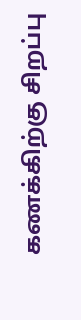கணக்கிற்கு சிறப்பு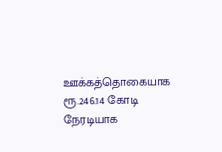ஊக்கத்தொகையாக ரூ.246.14 கோடி நேரடியாக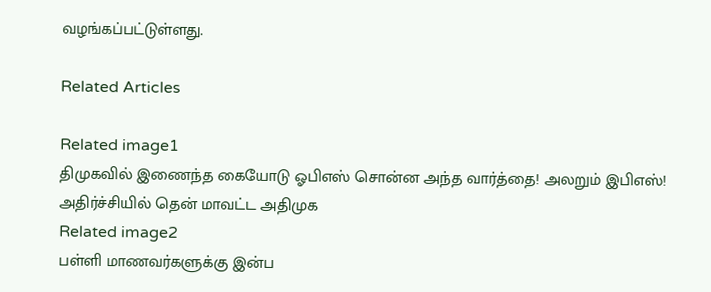வழங்கப்பட்டுள்ளது.

Related Articles

Related image1
திமுகவில் இணைந்த கையோடு ஓபிஎஸ் சொன்ன அந்த வார்த்தை! அலறும் இபிஎஸ்! அதிர்ச்சியில் தென் மாவட்ட அதிமுக
Related image2
பள்ளி மாணவர்களுக்கு இன்ப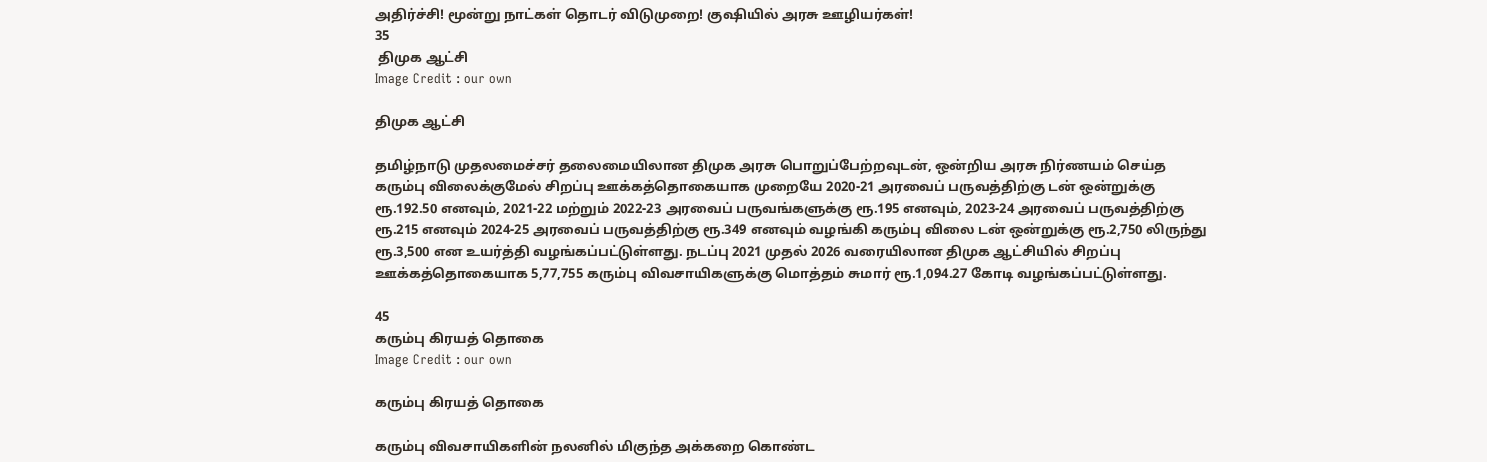அதிர்ச்சி! மூன்று நாட்கள் தொடர் விடுமுறை! குஷியில் அரசு ஊழியர்கள்!
35
 திமுக ஆட்சி
Image Credit : our own

திமுக ஆட்சி

தமிழ்நாடு முதலமைச்சர் தலைமையிலான திமுக அரசு பொறுப்பேற்றவுடன், ஒன்றிய அரசு நிர்ணயம் செய்த கரும்பு விலைக்குமேல் சிறப்பு ஊக்கத்தொகையாக முறையே 2020-21 அரவைப் பருவத்திற்கு டன் ஒன்றுக்கு ரூ.192.50 எனவும், 2021-22 மற்றும் 2022-23 அரவைப் பருவங்களுக்கு ரூ.195 எனவும், 2023-24 அரவைப் பருவத்திற்கு ரூ.215 எனவும் 2024-25 அரவைப் பருவத்திற்கு ரூ.349 எனவும் வழங்கி கரும்பு விலை டன் ஒன்றுக்கு ரூ.2,750 லிருந்து ரூ.3,500 என உயர்த்தி வழங்கப்பட்டுள்ளது. நடப்பு 2021 முதல் 2026 வரையிலான திமுக ஆட்சியில் சிறப்பு ஊக்கத்தொகையாக 5,77,755 கரும்பு விவசாயிகளுக்கு மொத்தம் சுமார் ரூ.1,094.27 கோடி வழங்கப்பட்டுள்ளது.

45
கரும்பு கிரயத் தொகை
Image Credit : our own

கரும்பு கிரயத் தொகை

கரும்பு விவசாயிகளின் நலனில் மிகுந்த அக்கறை கொண்ட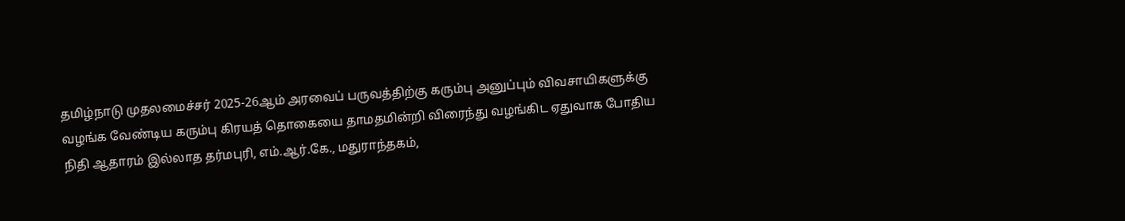தமிழ்நாடு முதலமைச்சர் 2025-26ஆம் அரவைப் பருவத்திற்கு கரும்பு அனுப்பும் விவசாயிகளுக்கு வழங்க வேண்டிய கரும்பு கிரயத் தொகையை தாமதமின்றி விரைந்து வழங்கிட ஏதுவாக போதிய நிதி ஆதாரம் இல்லாத தர்மபுரி, எம்.ஆர்.கே., மதுராந்தகம்,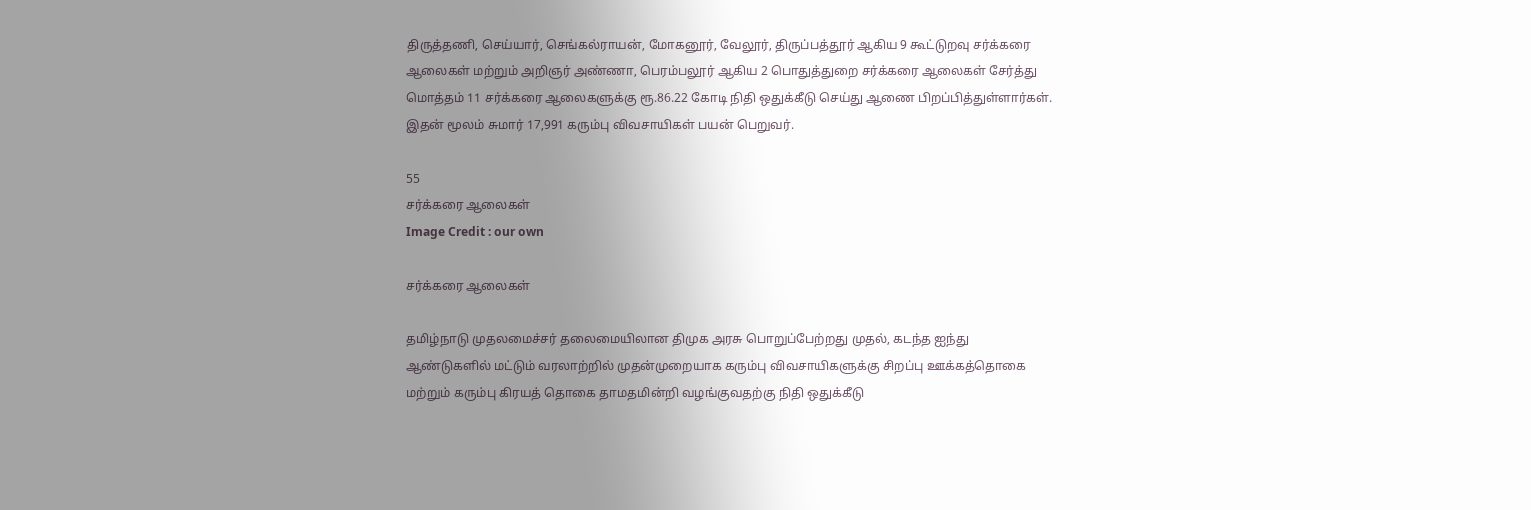திருத்தணி, செய்யார், செங்கல்ராயன், மோகனூர், வேலூர், திருப்பத்தூர் ஆகிய 9 கூட்டுறவு சர்க்கரை ஆலைகள் மற்றும் அறிஞர் அண்ணா, பெரம்பலூர் ஆகிய 2 பொதுத்துறை சர்க்கரை ஆலைகள் சேர்த்து மொத்தம் 11 சர்க்கரை ஆலைகளுக்கு ரூ.86.22 கோடி நிதி ஒதுக்கீடு செய்து ஆணை பிறப்பித்துள்ளார்கள். இதன் மூலம் சுமார் 17,991 கரும்பு விவசாயிகள் பயன் பெறுவர்.

55
சர்க்கரை ஆலைகள்
Image Credit : our own

சர்க்கரை ஆலைகள்

தமிழ்நாடு முதலமைச்சர் தலைமையிலான திமுக அரசு பொறுப்பேற்றது முதல், கடந்த ஐந்து ஆண்டுகளில் மட்டும் வரலாற்றில் முதன்முறையாக கரும்பு விவசாயிகளுக்கு சிறப்பு ஊக்கத்தொகை மற்றும் கரும்பு கிரயத் தொகை தாமதமின்றி வழங்குவதற்கு நிதி ஒதுக்கீடு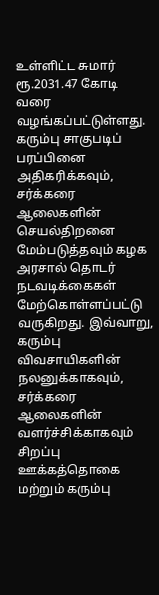உள்ளிட்ட சுமார் ரூ.2031.47 கோடி வரை வழங்கப்பட்டுள்ளது. கரும்பு சாகுபடிப் பரப்பினை அதிகரிக்கவும், சர்க்கரை ஆலைகளின் செயல்திறனை மேம்படுத்தவும் கழக அரசால் தொடர் நடவடிக்கைகள் மேற்கொள்ளப்பட்டு வருகிறது. இவ்வாறு, கரும்பு விவசாயிகளின் நலனுக்காகவும், சர்க்கரை ஆலைகளின் வளர்ச்சிக்காகவும் சிறப்பு ஊக்கத்தொகை மற்றும் கரும்பு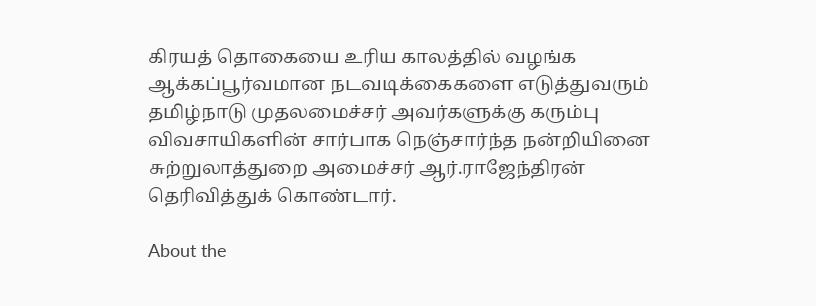கிரயத் தொகையை உரிய காலத்தில் வழங்க ஆக்கப்பூர்வமான நடவடிக்கைகளை எடுத்துவரும் தமிழ்நாடு முதலமைச்சர் அவர்களுக்கு கரும்பு விவசாயிகளின் சார்பாக நெஞ்சார்ந்த நன்றியினை சுற்றுலாத்துறை அமைச்சர் ஆர்.ராஜேந்திரன் தெரிவித்துக் கொண்டார்.

About the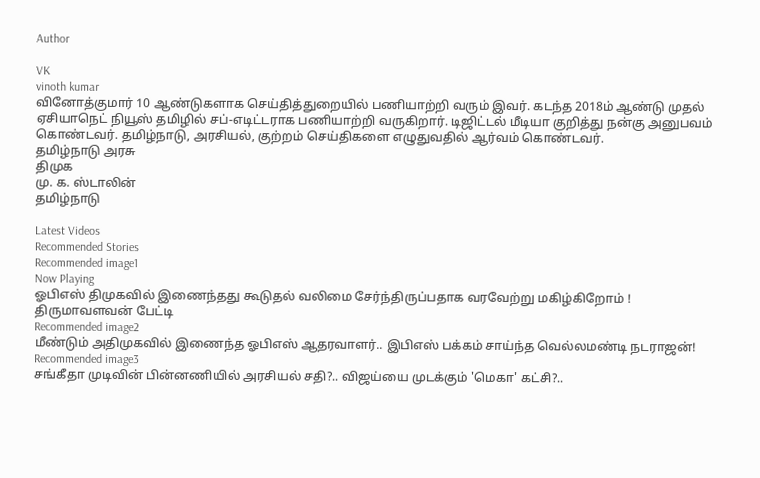Author

VK
vinoth kumar
வினோத்குமார் 10 ஆண்டுகளாக செய்தித்துறையில் பணியாற்றி வரும் இவர். கடந்த 2018ம் ஆண்டு முதல் ஏசியாநெட் நியூஸ் தமிழில் சப்-எடிட்டராக பணியாற்றி வருகிறார். டிஜிட்டல் மீடியா குறித்து நன்கு அனுபவம் கொண்டவர். தமிழ்நாடு, அரசியல், குற்றம் செய்திகளை எழுதுவதில் ஆர்வம் கொண்டவர்.
தமிழ்நாடு அரசு
திமுக
மு. க. ஸ்டாலின்
தமிழ்நாடு

Latest Videos
Recommended Stories
Recommended image1
Now Playing
ஓபிஎஸ் திமுகவில் இணைந்தது கூடுதல் வலிமை சேர்ந்திருப்பதாக வரவேற்று மகிழ்கிறோம் ! திருமாவளவன் பேட்டி
Recommended image2
மீண்டும் அதிமுகவில் இணைந்த ஓபிஎஸ் ஆதரவாளர்.. இபிஎஸ் பக்கம் சாய்ந்த வெல்லமண்டி நடராஜன்!
Recommended image3
சங்கீதா முடிவின் பின்னணியில் அரசியல் சதி?.. விஜய்யை முடக்கும் 'மெகா' கட்சி?..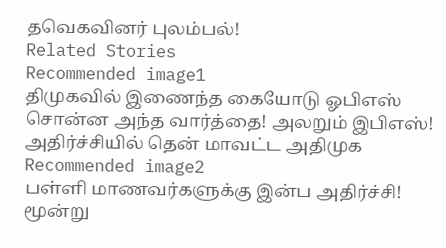தவெகவினர் புலம்பல்!
Related Stories
Recommended image1
திமுகவில் இணைந்த கையோடு ஓபிஎஸ் சொன்ன அந்த வார்த்தை! அலறும் இபிஎஸ்! அதிர்ச்சியில் தென் மாவட்ட அதிமுக
Recommended image2
பள்ளி மாணவர்களுக்கு இன்ப அதிர்ச்சி! மூன்று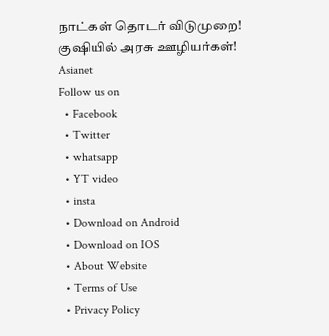நாட்கள் தொடர் விடுமுறை! குஷியில் அரசு ஊழியர்கள்!
Asianet
Follow us on
  • Facebook
  • Twitter
  • whatsapp
  • YT video
  • insta
  • Download on Android
  • Download on IOS
  • About Website
  • Terms of Use
  • Privacy Policy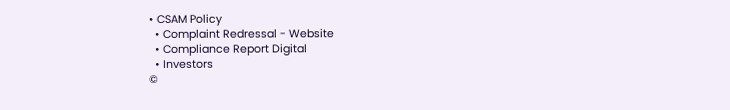• CSAM Policy
  • Complaint Redressal - Website
  • Compliance Report Digital
  • Investors
©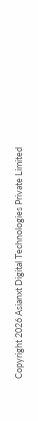Copyright 2026 Asianxt Digital Technologies Private Limited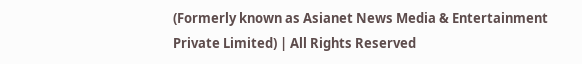(Formerly known as Asianet News Media & Entertainment Private Limited) | All Rights Reserved